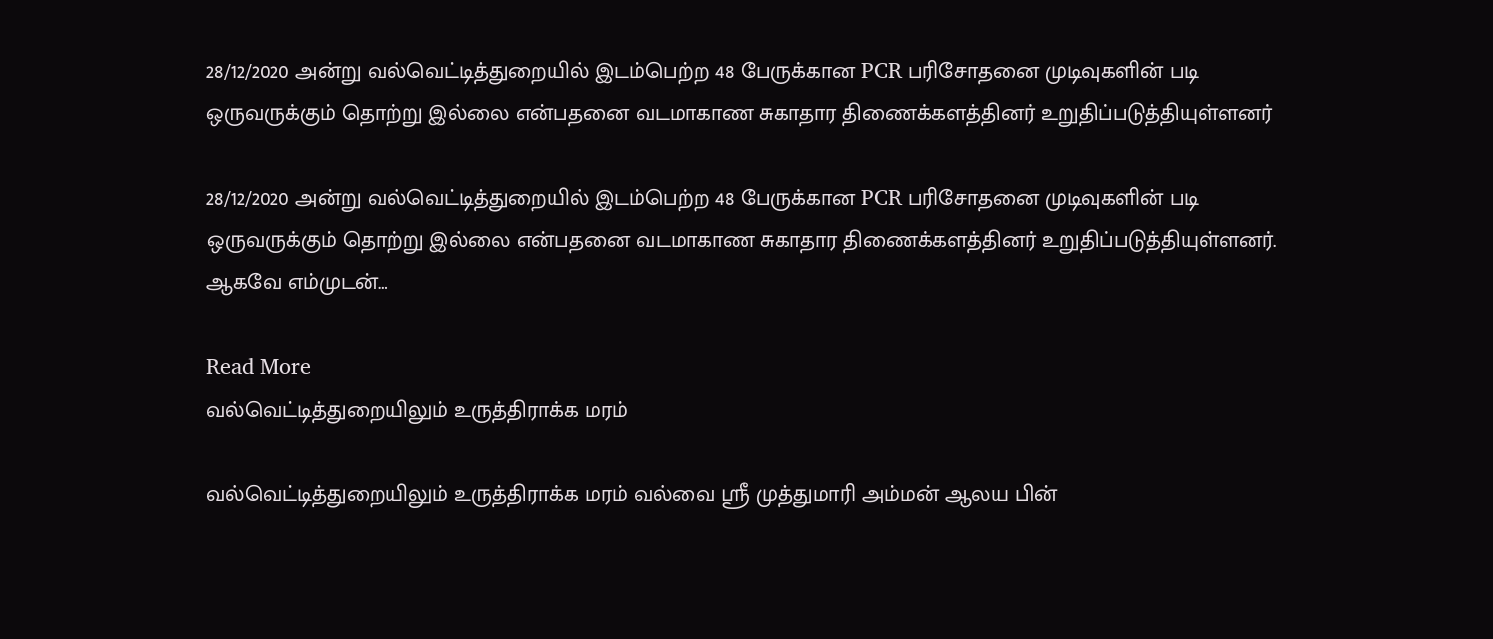28/12/2020 அன்று வல்வெட்டித்துறையில் இடம்பெற்ற 48 பேருக்கான PCR பரிசோதனை முடிவுகளின் படி ஒருவருக்கும் தொற்று இல்லை என்பதனை வடமாகாண சுகாதார திணைக்களத்தினர் உறுதிப்படுத்தியுள்ளனர்

28/12/2020 அன்று வல்வெட்டித்துறையில் இடம்பெற்ற 48 பேருக்கான PCR பரிசோதனை முடிவுகளின் படி ஒருவருக்கும் தொற்று இல்லை என்பதனை வடமாகாண சுகாதார திணைக்களத்தினர் உறுதிப்படுத்தியுள்ளனர். ஆகவே எம்முடன்…

Read More
வல்வெட்டித்துறையிலும் உருத்திராக்க மரம்

வல்வெட்டித்துறையிலும் உருத்திராக்க மரம் வல்வை ஸ்ரீ முத்துமாரி அம்மன் ஆலய பின்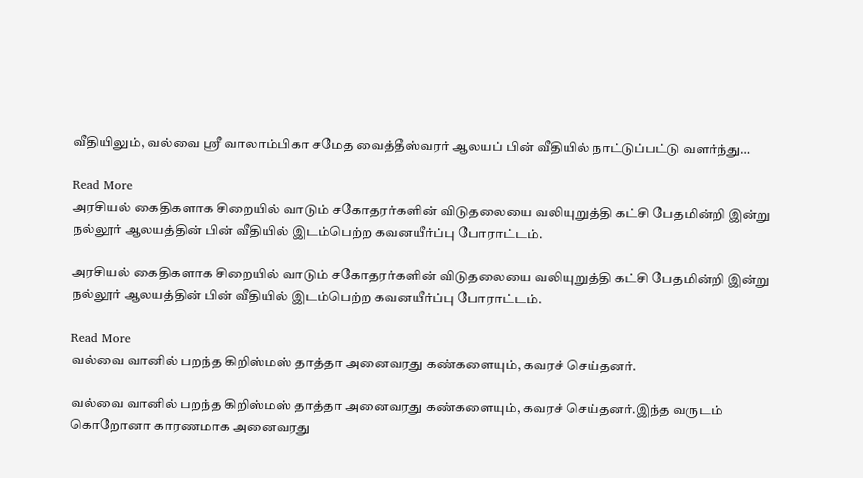வீதியிலும், வல்வை ஸ்ரீ வாலாம்பிகா சமேத வைத்தீஸ்வரர் ஆலயப் பின் வீதியில் நாட்டுப்பட்டு வளர்ந்து…

Read More
அரசியல் கைதிகளாக சிறையில் வாடும் சகோதரர்களின் விடுதலையை வலியுறுத்தி கட்சி பேதமின்றி இன்று நல்லூர் ஆலயத்தின் பின் வீதியில் இடம்பெற்ற கவனயீர்ப்பு போராட்டம்.

அரசியல் கைதிகளாக சிறையில் வாடும் சகோதரர்களின் விடுதலையை வலியுறுத்தி கட்சி பேதமின்றி இன்று நல்லூர் ஆலயத்தின் பின் வீதியில் இடம்பெற்ற கவனயீர்ப்பு போராட்டம்.

Read More
வல்வை வானில் பறந்த கிறிஸ்மஸ் தாத்தா அனைவரது கண்களையும், கவரச் செய்தனர்.

வல்வை வானில் பறந்த கிறிஸ்மஸ் தாத்தா அனைவரது கண்களையும், கவரச் செய்தனர்.இந்த வருடம் கொறோனா காரணமாக அனைவரது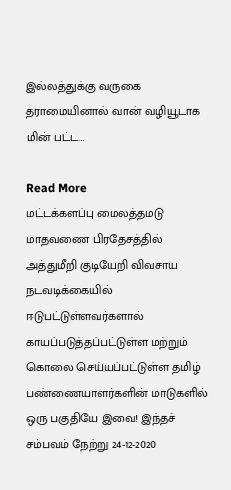இல்லத்துக்கு வருகை தராமையினால் வான் வழியூடாக மின் பட்ட…

Read More
மட்டக்களப்பு மைலத்தமடு மாதவணை பிரதேசத்தில் அத்துமீறி குடியேறி விவசாய நடவடிக்கையில் ஈடுபட்டுள்ளவர்களால் காயப்படுத்தப்பட்டுள்ள மற்றும் கொலை செய்யப்பட்டுள்ள தமிழ் பண்ணையாளர்களின் மாடுகளில் ஒரு பகுதியே இவை! இந்தச் சம்பவம் நேற்று 24-12-2020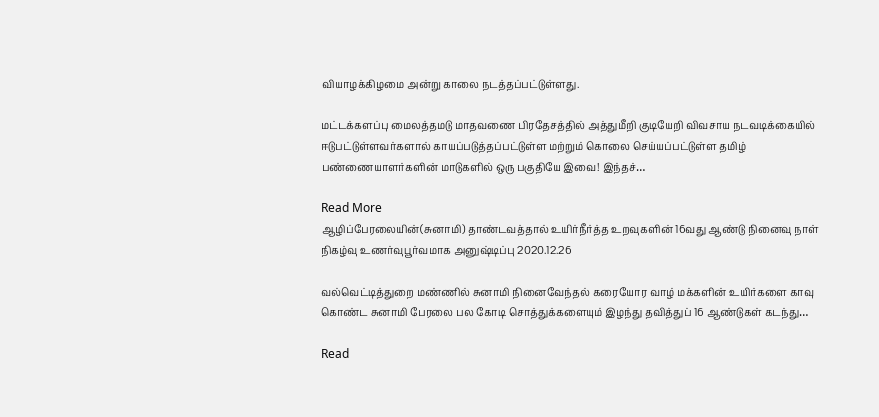வியாழக்கிழமை அன்று காலை நடத்தப்பட்டுள்ளது.

மட்டக்களப்பு மைலத்தமடு மாதவணை பிரதேசத்தில் அத்துமீறி குடியேறி விவசாய நடவடிக்கையில் ஈடுபட்டுள்ளவர்களால் காயப்படுத்தப்பட்டுள்ள மற்றும் கொலை செய்யப்பட்டுள்ள தமிழ் பண்ணையாளர்களின் மாடுகளில் ஒரு பகுதியே இவை! இந்தச்…

Read More
ஆழிப்பேரலையின்(சுனாமி) தாண்டவத்தால் உயிர்நீர்த்த உறவுகளின் 16வது ஆண்டு நினைவு நாள் நிகழ்வு உணர்வுபூர்வமாக அனுஷ்டிப்பு 2020.12.26

வல்வெட்டித்துறை மண்ணில் சுனாமி நினைவேந்தல் கரையோர வாழ் மக்களின் உயிர்களை காவு கொண்ட சுனாமி பேரலை பல கோடி சொத்துக்களையும் இழந்து தவித்துப் 16 ஆண்டுகள் கடந்து…

Read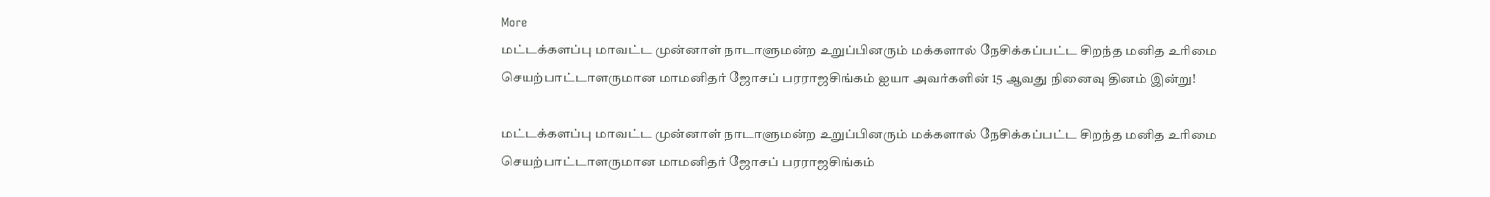More
மட்டக்களப்பு மாவட்ட முன்னாள் நாடாளுமன்ற உறுப்பினரும் மக்களால் நேசிக்கப்பட்ட சிறந்த மனித உரிமை செயற்பாட்டாளருமான மாமனிதர் ஜோசப் பரராஜசிங்கம் ஐயா அவர்களின் 15 ஆவது நினைவு தினம் இன்று!

மட்டக்களப்பு மாவட்ட முன்னாள் நாடாளுமன்ற உறுப்பினரும் மக்களால் நேசிக்கப்பட்ட சிறந்த மனித உரிமை செயற்பாட்டாளருமான மாமனிதர் ஜோசப் பரராஜசிங்கம்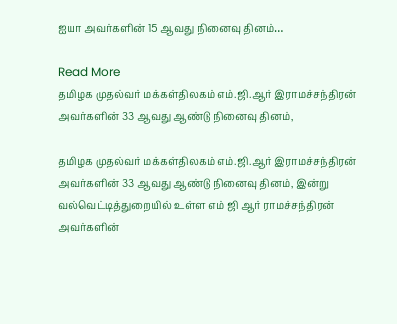ஐயா அவர்களின் 15 ஆவது நினைவு தினம்…

Read More
தமிழக முதல்வர் மக்கள்திலகம் எம்.ஜி.ஆர் இராமச்சந்திரன் அவர்களின் 33 ஆவது ஆண்டு நினைவு தினம்,

தமிழக முதல்வர் மக்கள்திலகம் எம்.ஜி.ஆர் இராமச்சந்திரன் அவர்களின் 33 ஆவது ஆண்டு நினைவு தினம், இன்று வல்வெட்டித்துறையில் உள்ள எம் ஜி ஆர் ராமச்சந்திரன் அவர்களின்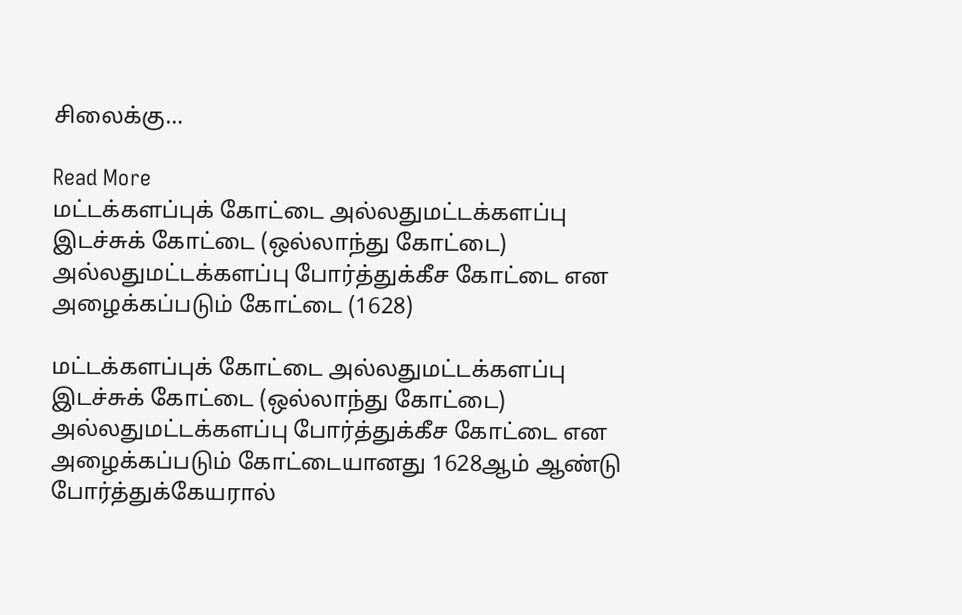சிலைக்கு…

Read More
மட்டக்களப்புக் கோட்டை அல்லதுமட்டக்களப்பு இடச்சுக் கோட்டை (ஒல்லாந்து கோட்டை) அல்லதுமட்டக்களப்பு போர்த்துக்கீச கோட்டை என அழைக்கப்படும் கோட்டை (1628)

மட்டக்களப்புக் கோட்டை அல்லதுமட்டக்களப்பு இடச்சுக் கோட்டை (ஒல்லாந்து கோட்டை) அல்லதுமட்டக்களப்பு போர்த்துக்கீச கோட்டை என அழைக்கப்படும் கோட்டையானது 1628ஆம் ஆண்டு போர்த்துக்கேயரால்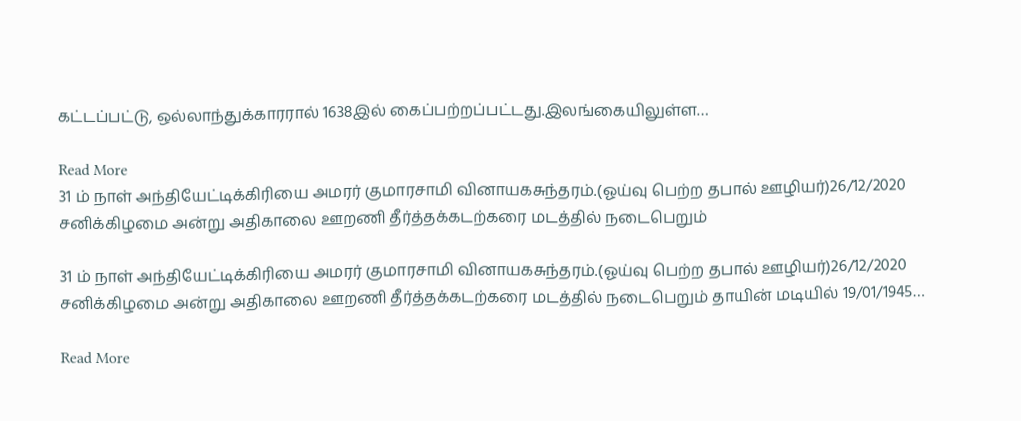கட்டப்பட்டு, ஒல்லாந்துக்காரரால் 1638இல் கைப்பற்றப்பட்டது.இலங்கையிலுள்ள…

Read More
31 ம் நாள் அந்தியேட்டிக்கிரியை அமரர் குமாரசாமி வினாயகசுந்தரம்.(ஓய்வு பெற்ற தபால் ஊழியர்)26/12/2020 சனிக்கிழமை அன்று அதிகாலை ஊறணி தீர்த்தக்கடற்கரை மடத்தில் நடைபெறும்

31 ம் நாள் அந்தியேட்டிக்கிரியை அமரர் குமாரசாமி வினாயகசுந்தரம்.(ஓய்வு பெற்ற தபால் ஊழியர்)26/12/2020 சனிக்கிழமை அன்று அதிகாலை ஊறணி தீர்த்தக்கடற்கரை மடத்தில் நடைபெறும் தாயின் மடியில் 19/01/1945…

Read More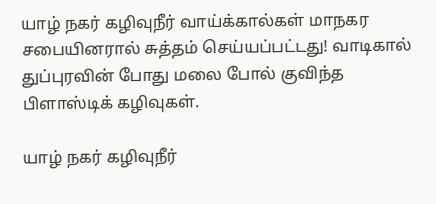யாழ் நகர் கழிவுநீர் வாய்க்கால்கள் மாநகர சபையினரால் சுத்தம் செய்யப்பட்டது! வாடிகால் துப்புரவின் போது மலை போல் குவிந்த பிளாஸ்டிக் கழிவுகள்.

யாழ் நகர் கழிவுநீர்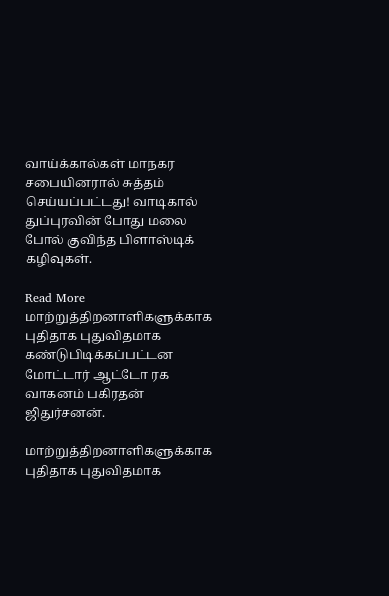வாய்க்கால்கள் மாநகர சபையினரால் சுத்தம் செய்யப்பட்டது! வாடிகால் துப்புரவின் போது மலை போல் குவிந்த பிளாஸ்டிக் கழிவுகள்.

Read More
மாற்றுத்திறனாளிகளுக்காக புதிதாக புதுவிதமாக கண்டுபிடிக்கப்பட்டன மோட்டார் ஆட்டோ ரக வாகனம் பகிரதன் ஜிதுர்சனன்.

மாற்றுத்திறனாளிகளுக்காக புதிதாக புதுவிதமாக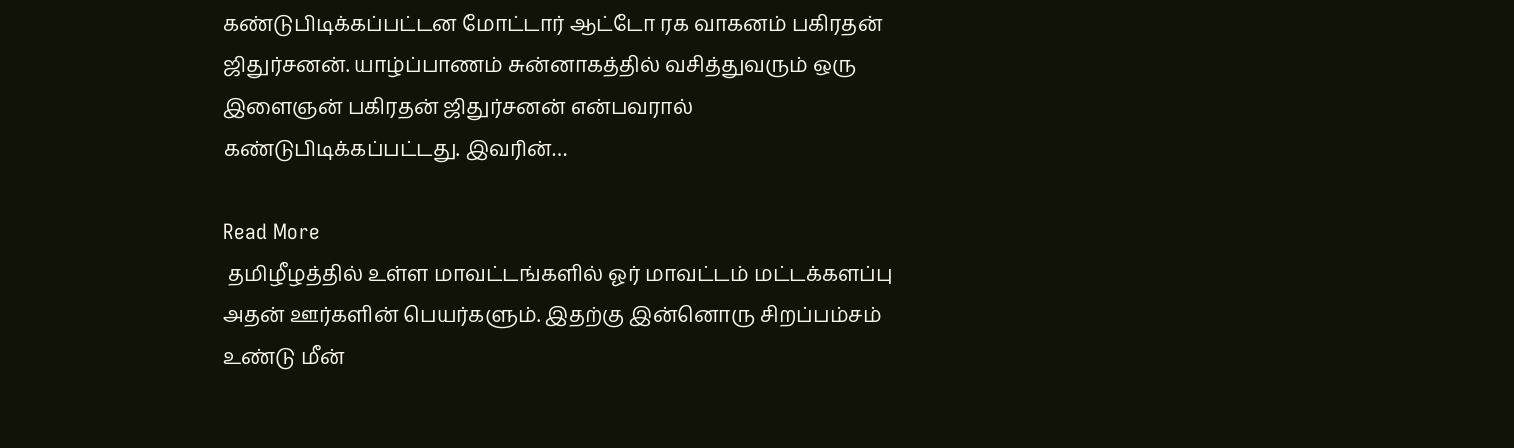கண்டுபிடிக்கப்பட்டன மோட்டார் ஆட்டோ ரக வாகனம் பகிரதன் ஜிதுர்சனன். யாழ்ப்பாணம் சுன்னாகத்தில் வசித்துவரும் ஒரு இளைஞன் பகிரதன் ஜிதுர்சனன் என்பவரால் கண்டுபிடிக்கப்பட்டது. இவரின்…

Read More
 தமிழீழத்தில் உள்ள மாவட்டங்களில் ஓர் மாவட்டம் மட்டக்களப்பு அதன் ஊர்களின் பெயர்களும். இதற்கு இன்னொரு சிறப்பம்சம் உண்டு மீன்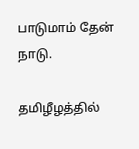பாடுமாம் தேன் நாடு.

தமிழீழத்தில்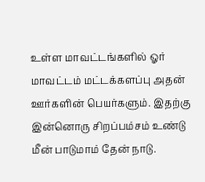உள்ள மாவட்டங்களில் ஓர் மாவட்டம் மட்டக்களப்பு அதன் ஊர்களின் பெயர்களும். இதற்கு இன்னொரு சிறப்பம்சம் உண்டு மீன் பாடுமாம் தேன் நாடு.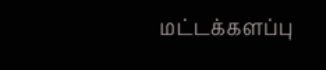மட்டக்களப்பு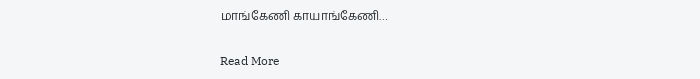மாங்கேணி காயாங்கேணி…

Read More